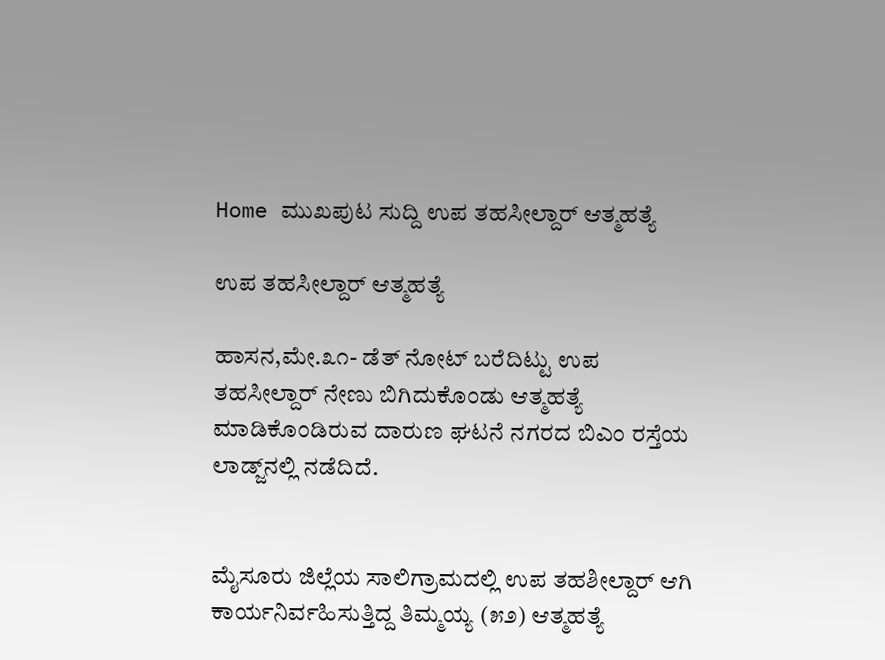Home ಮುಖಪುಟ ಸುದ್ದಿ ಉಪ ತಹಸೀಲ್ದಾರ್ ಆತ್ಮಹತ್ಯೆ

ಉಪ ತಹಸೀಲ್ದಾರ್ ಆತ್ಮಹತ್ಯೆ

ಹಾಸನ,ಮೇ.೩೧- ಡೆತ್ ನೋಟ್ ಬರೆದಿಟ್ಟು ಉಪ ತಹಸೀಲ್ದಾರ್ ನೇಣು ಬಿಗಿದುಕೊಂಡು ಆತ್ಮಹತ್ಯೆ ಮಾಡಿಕೊಂಡಿರುವ ದಾರುಣ ಘಟನೆ ನಗರದ ಬಿಎಂ ರಸ್ತೆಯ ಲಾಡ್ಜ್‌ನಲ್ಲಿ ನಡೆದಿದೆ.


ಮೈಸೂರು ಜಿಲ್ಲೆಯ ಸಾಲಿಗ್ರಾಮದಲ್ಲಿ ಉಪ ತಹಶೀಲ್ದಾರ್ ಆಗಿ ಕಾರ್ಯನಿರ್ವಹಿಸುತ್ತಿದ್ದ ತಿಮ್ಮಯ್ಯ (೫೨) ಆತ್ಮಹತ್ಯೆ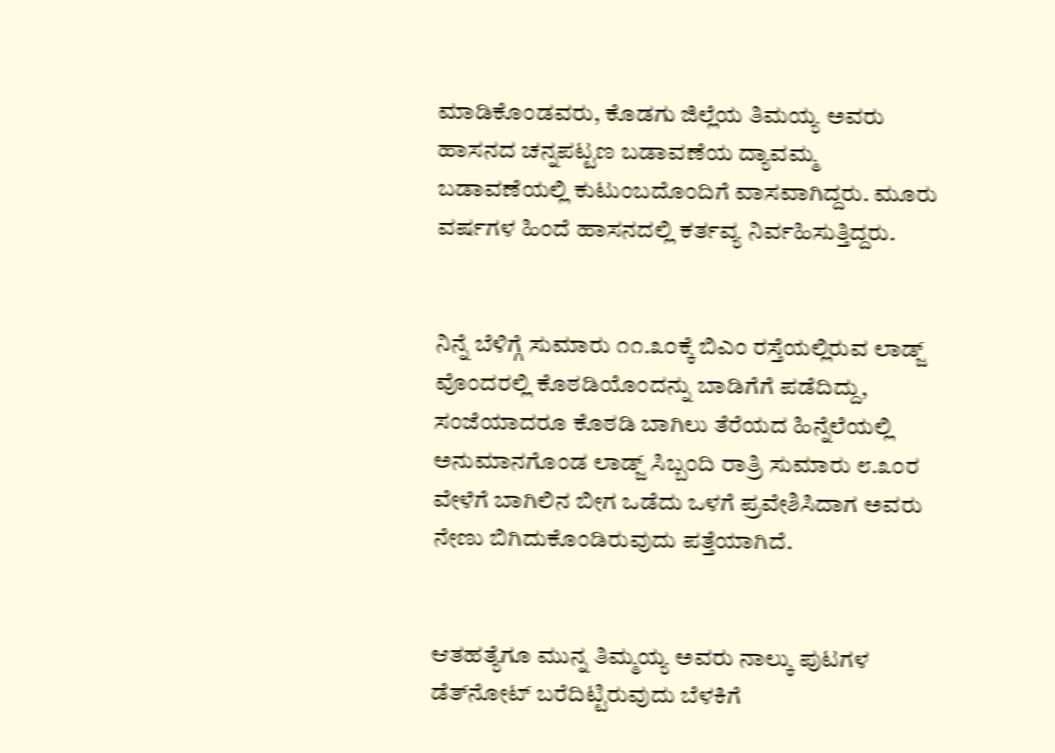ಮಾಡಿಕೊಂಡವರು, ಕೊಡಗು ಜಿಲ್ಲೆಯ ತಿಮಯ್ಯ ಅವರು ಹಾಸನದ ಚನ್ನಪಟ್ಟಣ ಬಡಾವಣೆಯ ದ್ಯಾವಮ್ಮ ಬಡಾವಣೆಯಲ್ಲಿ ಕುಟುಂಬದೊಂದಿಗೆ ವಾಸವಾಗಿದ್ದರು. ಮೂರು ವರ್ಷಗಳ ಹಿಂದೆ ಹಾಸನದಲ್ಲಿ ಕರ್ತವ್ಯ ನಿರ್ವಹಿಸುತ್ತಿದ್ದರು.


ನಿನ್ನೆ ಬೆಳಿಗ್ಗೆ ಸುಮಾರು ೧೧.೩೦ಕ್ಕೆ ಬಿಎಂ ರಸ್ತೆಯಲ್ಲಿರುವ ಲಾಡ್ಜ್ ವೊಂದರಲ್ಲಿ ಕೊಠಡಿಯೊಂದನ್ನು ಬಾಡಿಗೆಗೆ ಪಡೆದಿದ್ದು, ಸಂಜೆಯಾದರೂ ಕೊಠಡಿ ಬಾಗಿಲು ತೆರೆಯದ ಹಿನ್ನೆಲೆಯಲ್ಲಿ ಅನುಮಾನಗೊಂಡ ಲಾಡ್ಜ್ ಸಿಬ್ಬಂದಿ ರಾತ್ರಿ ಸುಮಾರು ೮.೩೦ರ ವೇಳೆಗೆ ಬಾಗಿಲಿನ ಬೀಗ ಒಡೆದು ಒಳಗೆ ಪ್ರವೇಶಿಸಿದಾಗ ಅವರು ನೇಣು ಬಿಗಿದುಕೊಂಡಿರುವುದು ಪತ್ತೆಯಾಗಿದೆ.


ಆತಹತ್ಯೆಗೂ ಮುನ್ನ ತಿಮ್ಮಯ್ಯ ಅವರು ನಾಲ್ಕು ಪುಟಗಳ ಡೆತ್‌ನೋಟ್ ಬರೆದಿಟ್ಟಿರುವುದು ಬೆಳಕಿಗೆ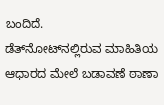ಬಂದಿದೆ.
ಡೆತ್‌ನೋಟ್‌ನಲ್ಲಿರುವ ಮಾಹಿತಿಯ ಆಧಾರದ ಮೇಲೆ ಬಡಾವಣೆ ಠಾಣಾ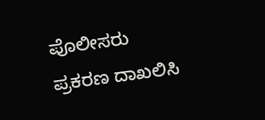ಪೊಲೀಸರು ಪ್ರಕರಣ ದಾಖಲಿಸಿ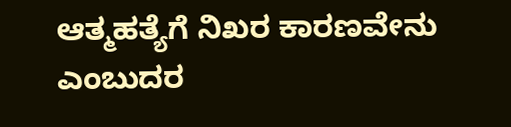ಆತ್ಮಹತ್ಯೆಗೆ ನಿಖರ ಕಾರಣವೇನು ಎಂಬುದರ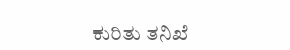ಕುರಿತು ತನಿಖೆ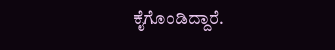ಕೈಗೊಂಡಿದ್ದಾರೆ.